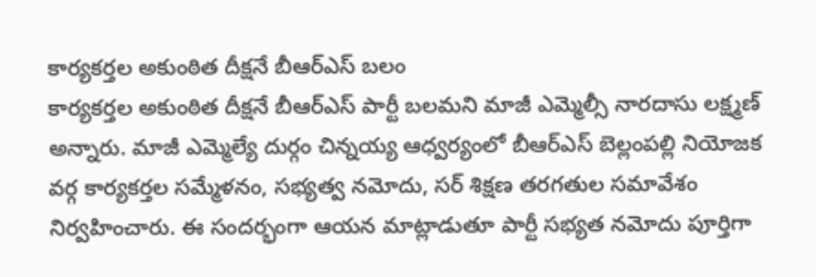కార్యకర్తల అకుంఠిత దీక్షనే బీఆర్ఎస్ బలం
కార్యకర్తల అకుంఠిత దీక్షనే బీఆర్ఎస్ పార్టీ బలమని మాజీ ఎమ్మెల్సీ నారదాసు లక్ష్మణ్ అన్నారు. మాజీ ఎమ్మెల్యే దుర్గం చిన్నయ్య ఆధ్వర్యంలో బీఆర్ఎస్ బెల్లంపల్లి నియోజక వర్గ కార్యకర్తల సమ్మేళనం, సభ్యత్వ నమోదు, సర్ శిక్షణ తరగతుల సమావేశం నిర్వహించారు. ఈ సందర్భంగా ఆయన మాట్లాడుతూ పార్టీ సభ్యత నమోదు పూర్తిగా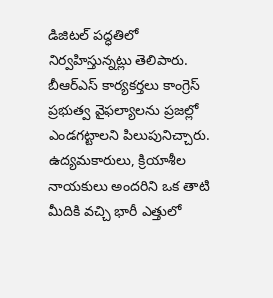డిజిటల్ పద్ధతిలో నిర్వహిస్తున్నట్లు తెలిపారు. బీఆర్ఎస్ కార్యకర్తలు కాంగ్రెస్ ప్రభుత్వ వైఫల్యాలను ప్రజల్లో ఎండగట్టాలని పిలుపునిచ్చారు.
ఉద్యమకారులు, క్రియాశీల నాయకులు అందరిని ఒక తాటి మీదికి వచ్చి భారీ ఎత్తులో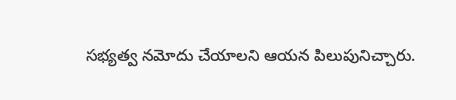సభ్యత్వ నమోదు చేయాలని ఆయన పిలుపునిచ్చారు.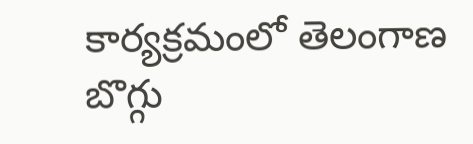కార్యక్రమంలో తెలంగాణ బొగ్గు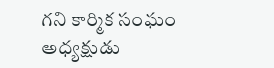గని కార్మిక సంఘం అధ్యక్షుడు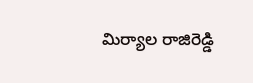మిర్యాల రాజిరెడ్డి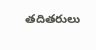తదితరులు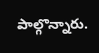పాల్గొన్నారు.